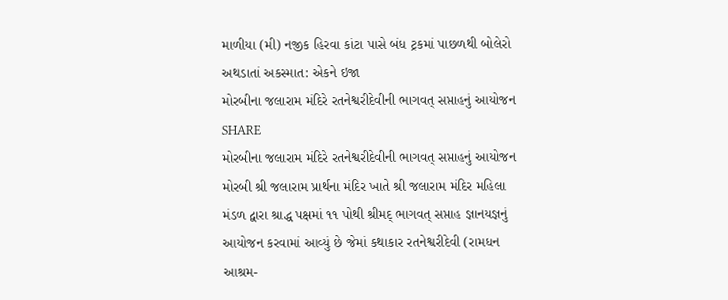માળીયા (મી) નજીક હિરવા કાંટા પાસે બંધ ટ્રકમાં પાછળથી બોલેરો અથડાતાં અકસ્માત: એકને ઇજા
મોરબીના જલારામ મંદિરે રતનેશ્વરીદેવીની ભાગવત્ સપ્તાહનું આયોજન
SHARE
મોરબીના જલારામ મંદિરે રતનેશ્વરીદેવીની ભાગવત્ સપ્તાહનું આયોજન
મોરબી શ્રી જલારામ પ્રાર્થના મંદિર ખાતે શ્રી જલારામ મંદિર મહિલા મંડળ દ્વારા શ્રાદ્ધ પક્ષમાં ૧૧ પોથી શ્રીમદ્ ભાગવત્ સપ્તાહ જ્ઞાનયજ્ઞનું આયોજન કરવામાં આવ્યું છે જેમાં કથાકાર રતનેશ્વરીદેવી (રામધન આશ્રમ-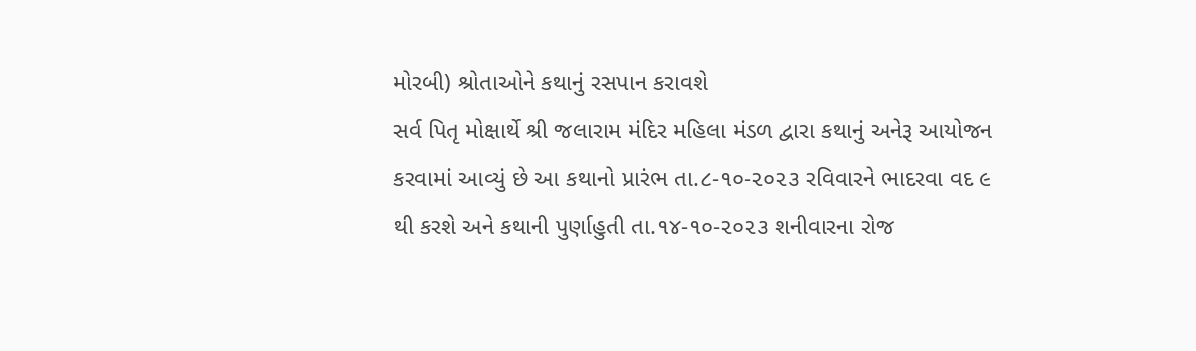મોરબી) શ્રોતાઓને કથાનું રસપાન કરાવશે
સર્વ પિતૃ મોક્ષાર્થે શ્રી જલારામ મંદિર મહિલા મંડળ દ્વારા કથાનું અનેરૂ આયોજન કરવામાં આવ્યું છે આ કથાનો પ્રારંભ તા.૮-૧૦-૨૦૨૩ રવિવારને ભાદરવા વદ ૯ થી કરશે અને કથાની પુર્ણાહુતી તા.૧૪-૧૦-૨૦૨૩ શનીવારના રોજ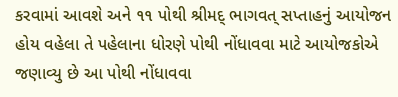કરવામાં આવશે અને ૧૧ પોથી શ્રીમદ્ ભાગવત્ સપ્તાહનું આયોજન હોય વહેલા તે પહેલાના ધોરણે પોથી નોંધાવવા માટે આયોજકોએ જણાવ્યુ છે આ પોથી નોંધાવવા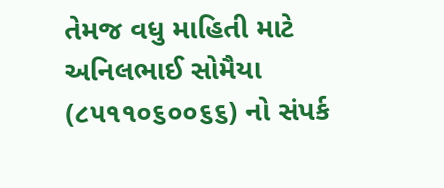તેમજ વધુ માહિતી માટે અનિલભાઈ સોમૈયા (૮૫૧૧૦૬૦૦૬૬) નો સંપર્ક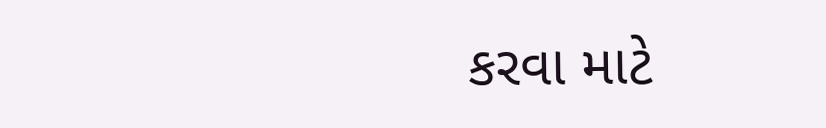કરવા માટે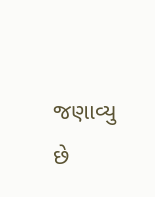જણાવ્યુ છે